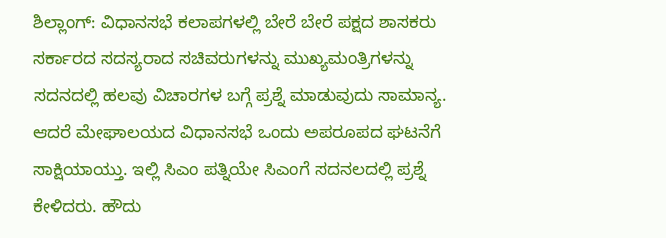ಶಿಲ್ಲಾಂಗ್: ವಿಧಾನಸಭೆ ಕಲಾಪಗಳಲ್ಲಿ ಬೇರೆ ಬೇರೆ ಪಕ್ಷದ ಶಾಸಕರು ಸರ್ಕಾರದ ಸದಸ್ಯರಾದ ಸಚಿವರುಗಳನ್ನು ಮುಖ್ಯಮಂತ್ರಿಗಳನ್ನು ಸದನದಲ್ಲಿ ಹಲವು ವಿಚಾರಗಳ ಬಗ್ಗೆ ಪ್ರಶ್ನೆ ಮಾಡುವುದು ಸಾಮಾನ್ಯ. ಆದರೆ ಮೇಘಾಲಯದ ವಿಧಾನಸಭೆ ಒಂದು ಅಪರೂಪದ ಘಟನೆಗೆ ಸಾಕ್ಷಿಯಾಯ್ತು. ಇಲ್ಲಿ ಸಿಎಂ ಪತ್ನಿಯೇ ಸಿಎಂಗೆ ಸದನಲದಲ್ಲಿ ಪ್ರಶ್ನೆ ಕೇಳಿದರು. ಹೌದು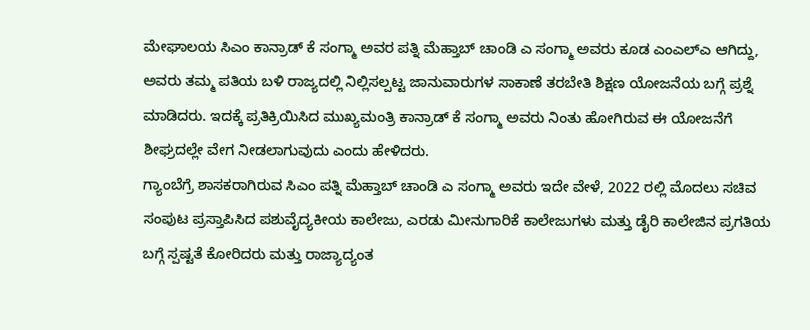ಮೇಘಾಲಯ ಸಿಎಂ ಕಾನ್ರಾಡ್ ಕೆ ಸಂಗ್ಮಾ ಅವರ ಪತ್ನಿ ಮೆಹ್ತಾಬ್ ಚಾಂಡಿ ಎ ಸಂಗ್ಮಾ ಅವರು ಕೂಡ ಎಂಎಲ್ಎ ಆಗಿದ್ದು, ಅವರು ತಮ್ಮ ಪತಿಯ ಬಳಿ ರಾಜ್ಯದಲ್ಲಿ ನಿಲ್ಲಿಸಲ್ಪಟ್ಟ ಜಾನುವಾರುಗಳ ಸಾಕಾಣೆ ತರಬೇತಿ ಶಿಕ್ಷಣ ಯೋಜನೆಯ ಬಗ್ಗೆ ಪ್ರಶ್ನೆ ಮಾಡಿದರು. ಇದಕ್ಕೆ ಪ್ರತಿಕ್ರಿಯಿಸಿದ ಮುಖ್ಯಮಂತ್ರಿ ಕಾನ್ರಾಡ್ ಕೆ ಸಂಗ್ಮಾ ಅವರು ನಿಂತು ಹೋಗಿರುವ ಈ ಯೋಜನೆಗೆ ಶೀಘ್ರದಲ್ಲೇ ವೇಗ ನೀಡಲಾಗುವುದು ಎಂದು ಹೇಳಿದರು.
ಗ್ಯಾಂಬೆಗ್ರೆ ಶಾಸಕರಾಗಿರುವ ಸಿಎಂ ಪತ್ನಿ ಮೆಹ್ತಾಬ್ ಚಾಂಡಿ ಎ ಸಂಗ್ಮಾ ಅವರು ಇದೇ ವೇಳೆ, 2022 ರಲ್ಲಿ ಮೊದಲು ಸಚಿವ ಸಂಪುಟ ಪ್ರಸ್ತಾಪಿಸಿದ ಪಶುವೈದ್ಯಕೀಯ ಕಾಲೇಜು, ಎರಡು ಮೀನುಗಾರಿಕೆ ಕಾಲೇಜುಗಳು ಮತ್ತು ಡೈರಿ ಕಾಲೇಜಿನ ಪ್ರಗತಿಯ ಬಗ್ಗೆ ಸ್ಪಷ್ಟತೆ ಕೋರಿದರು ಮತ್ತು ರಾಜ್ಯಾದ್ಯಂತ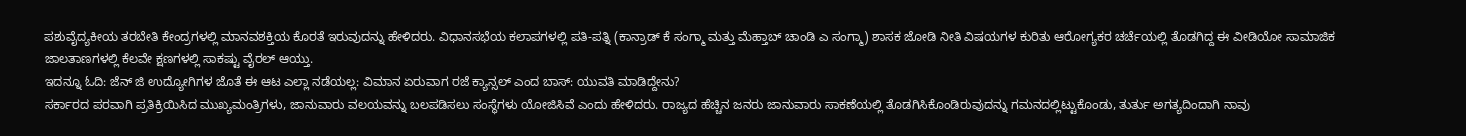ಪಶುವೈದ್ಯಕೀಯ ತರಬೇತಿ ಕೇಂದ್ರಗಳಲ್ಲಿ ಮಾನವಶಕ್ತಿಯ ಕೊರತೆ ಇರುವುದನ್ನು ಹೇಳಿದರು. ವಿಧಾನಸಭೆಯ ಕಲಾಪಗಳಲ್ಲಿ ಪತಿ-ಪತ್ನಿ (ಕಾನ್ರಾಡ್ ಕೆ ಸಂಗ್ಮಾ ಮತ್ತು ಮೆಹ್ತಾಬ್ ಚಾಂಡಿ ಎ ಸಂಗ್ಮಾ) ಶಾಸಕ ಜೋಡಿ ನೀತಿ ವಿಷಯಗಳ ಕುರಿತು ಆರೋಗ್ಯಕರ ಚರ್ಚೆಯಲ್ಲಿ ತೊಡಗಿದ್ದ ಈ ವೀಡಿಯೋ ಸಾಮಾಜಿಕ ಜಾಲತಾಣಗಳಲ್ಲಿ ಕೆಲವೇ ಕ್ಷಣಗಳಲ್ಲಿ ಸಾಕಷ್ಟು ವೈರಲ್ ಆಯ್ತು.
ಇದನ್ನೂ ಓದಿ: ಜೆನ್ ಜಿ ಉದ್ಯೋಗಿಗಳ ಜೊತೆ ಈ ಆಟ ಎಲ್ಲಾ ನಡೆಯಲ್ಲ: ವಿಮಾನ ಏರುವಾಗ ರಜೆ ಕ್ಯಾನ್ಸಲ್ ಎಂದ ಬಾಸ್: ಯುವತಿ ಮಾಡಿದ್ದೇನು?
ಸರ್ಕಾರದ ಪರವಾಗಿ ಪ್ರತಿಕ್ರಿಯಿಸಿದ ಮುಖ್ಯಮಂತ್ರಿಗಳು, ಜಾನುವಾರು ವಲಯವನ್ನು ಬಲಪಡಿಸಲು ಸಂಸ್ಥೆಗಳು ಯೋಜಿಸಿವೆ ಎಂದು ಹೇಳಿದರು. ರಾಜ್ಯದ ಹೆಚ್ಚಿನ ಜನರು ಜಾನುವಾರು ಸಾಕಣೆಯಲ್ಲಿ ತೊಡಗಿಸಿಕೊಂಡಿರುವುದನ್ನು ಗಮನದಲ್ಲಿಟ್ಟುಕೊಂಡು, ತುರ್ತು ಅಗತ್ಯದಿಂದಾಗಿ ನಾವು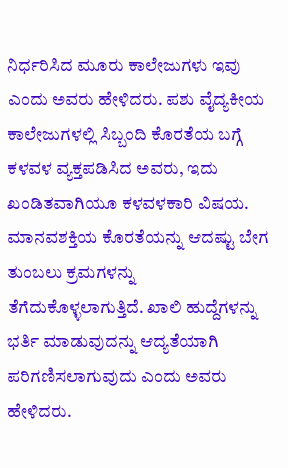ನಿರ್ಧರಿಸಿದ ಮೂರು ಕಾಲೇಜುಗಳು ಇವು ಎಂದು ಅವರು ಹೇಳಿದರು. ಪಶು ವೈದ್ಯಕೀಯ ಕಾಲೇಜುಗಳಲ್ಲಿ ಸಿಬ್ಬಂದಿ ಕೊರತೆಯ ಬಗ್ಗೆ ಕಳವಳ ವ್ಯಕ್ತಪಡಿಸಿದ ಅವರು, ಇದು ಖಂಡಿತವಾಗಿಯೂ ಕಳವಳಕಾರಿ ವಿಷಯ. ಮಾನವಶಕ್ತಿಯ ಕೊರತೆಯನ್ನು ಆದಷ್ಟು ಬೇಗ ತುಂಬಲು ಕ್ರಮಗಳನ್ನು ತೆಗೆದುಕೊಳ್ಳಲಾಗುತ್ತಿದೆ. ಖಾಲಿ ಹುದ್ದೆಗಳನ್ನು ಭರ್ತಿ ಮಾಡುವುದನ್ನು ಆದ್ಯತೆಯಾಗಿ ಪರಿಗಣಿಸಲಾಗುವುದು ಎಂದು ಅವರು ಹೇಳಿದರು.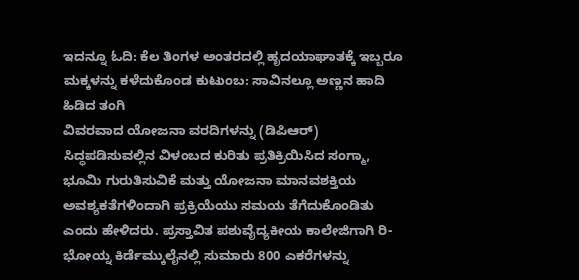ಇದನ್ನೂ ಓದಿ: ಕೆಲ ತಿಂಗಳ ಅಂತರದಲ್ಲಿ ಹೃದಯಾಘಾತಕ್ಕೆ ಇಬ್ಬರೂ ಮಕ್ಕಳನ್ನು ಕಳೆದುಕೊಂಡ ಕುಟುಂಬ: ಸಾವಿನಲ್ಲೂ ಅಣ್ಣನ ಹಾದಿ ಹಿಡಿದ ತಂಗಿ
ವಿವರವಾದ ಯೋಜನಾ ವರದಿಗಳನ್ನು (ಡಿಪಿಆರ್) ಸಿದ್ಧಪಡಿಸುವಲ್ಲಿನ ವಿಳಂಬದ ಕುರಿತು ಪ್ರತಿಕ್ರಿಯಿಸಿದ ಸಂಗ್ಮಾ, ಭೂಮಿ ಗುರುತಿಸುವಿಕೆ ಮತ್ತು ಯೋಜನಾ ಮಾನವಶಕ್ತಿಯ ಅವಶ್ಯಕತೆಗಳಿಂದಾಗಿ ಪ್ರಕ್ರಿಯೆಯು ಸಮಯ ತೆಗೆದುಕೊಂಡಿತು ಎಂದು ಹೇಳಿದರು. ಪ್ರಸ್ತಾವಿತ ಪಶುವೈದ್ಯಕೀಯ ಕಾಲೇಜಿಗಾಗಿ ರಿ-ಭೋಯ್ನ ಕಿರ್ಡೆಮ್ಕುಲೈನಲ್ಲಿ ಸುಮಾರು 800 ಎಕರೆಗಳನ್ನು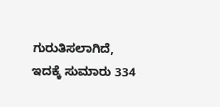ಗುರುತಿಸಲಾಗಿದೆ, ಇದಕ್ಕೆ ಸುಮಾರು 334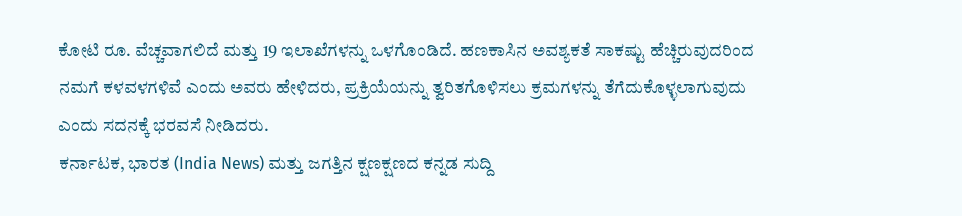ಕೋಟಿ ರೂ. ವೆಚ್ಚವಾಗಲಿದೆ ಮತ್ತು 19 ಇಲಾಖೆಗಳನ್ನು ಒಳಗೊಂಡಿದೆ. ಹಣಕಾಸಿನ ಅವಶ್ಯಕತೆ ಸಾಕಷ್ಟು ಹೆಚ್ಚಿರುವುದರಿಂದ ನಮಗೆ ಕಳವಳಗಳಿವೆ ಎಂದು ಅವರು ಹೇಳಿದರು, ಪ್ರಕ್ರಿಯೆಯನ್ನು ತ್ವರಿತಗೊಳಿಸಲು ಕ್ರಮಗಳನ್ನು ತೆಗೆದುಕೊಳ್ಳಲಾಗುವುದು ಎಂದು ಸದನಕ್ಕೆ ಭರವಸೆ ನೀಡಿದರು.
ಕರ್ನಾಟಕ, ಭಾರತ (India News) ಮತ್ತು ಜಗತ್ತಿನ ಕ್ಷಣಕ್ಷಣದ ಕನ್ನಡ ಸುದ್ದಿ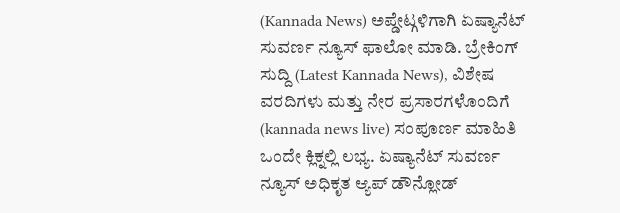(Kannada News) ಅಪ್ಡೇಟ್ಗಳಿಗಾಗಿ ಏಷ್ಯಾನೆಟ್ ಸುವರ್ಣ ನ್ಯೂಸ್ ಫಾಲೋ ಮಾಡಿ. ಬ್ರೇಕಿಂಗ್ ಸುದ್ದಿ (Latest Kannada News), ವಿಶೇಷ ವರದಿಗಳು ಮತ್ತು ನೇರ ಪ್ರಸಾರಗಳೊಂದಿಗೆ (kannada news live) ಸಂಪೂರ್ಣ ಮಾಹಿತಿ ಒಂದೇ ಕ್ಲಿಕ್ನಲ್ಲಿ ಲಭ್ಯ. ಏಷ್ಯಾನೆಟ್ ಸುವರ್ಣ ನ್ಯೂಸ್ ಅಧಿಕೃತ ಆ್ಯಪ್ ಡೌನ್ಲೋಡ್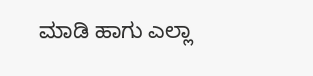ಮಾಡಿ ಹಾಗು ಎಲ್ಲಾ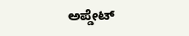ಅಪ್ಡೇಟ್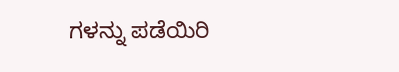ಗಳನ್ನು ಪಡೆಯಿರಿ